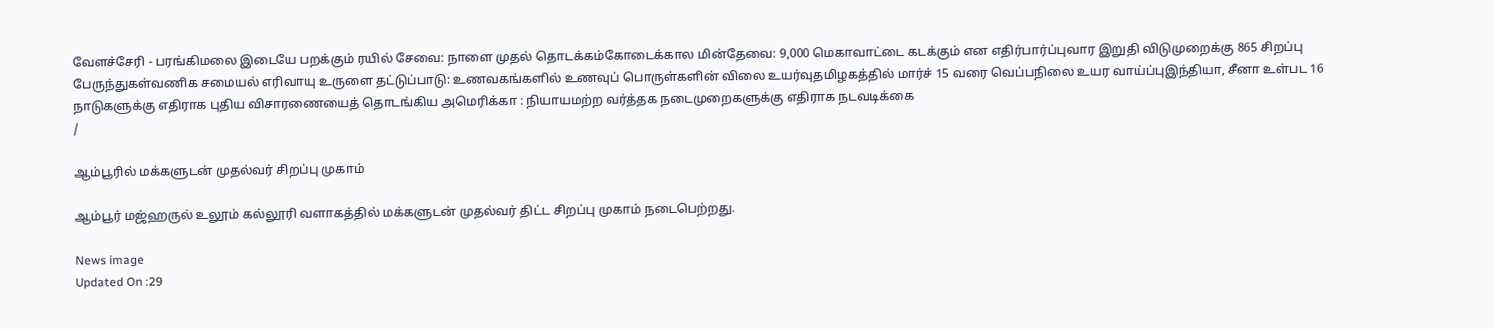வேளச்சேரி - பரங்கிமலை இடையே பறக்கும் ரயில் சேவை: நாளை முதல் தொடக்கம்கோடைக்கால மின்தேவை: 9,000 மெகாவாட்டை கடக்கும் என எதிர்பார்ப்புவார இறுதி விடுமுறைக்கு 865 சிறப்பு பேருந்துகள்வணிக சமையல் எரிவாயு உருளை தட்டுப்பாடு: உணவகங்களில் உணவுப் பொருள்களின் விலை உயர்வுதமிழகத்தில் மார்ச் 15 வரை வெப்பநிலை உயர வாய்ப்புஇந்தியா, சீனா உள்பட 16 நாடுகளுக்கு எதிராக புதிய விசாரணையைத் தொடங்கிய அமெரிக்கா : நியாயமற்ற வர்த்தக நடைமுறைகளுக்கு எதிராக நடவடிக்கை
/

ஆம்பூரில் மக்களுடன் முதல்வர் சிறப்பு முகாம்

ஆம்பூர் மஜ்ஹருல் உலூம் கல்லூரி வளாகத்தில் மக்களுடன் முதல்வர் திட்ட சிறப்பு முகாம் நடைபெற்றது.

News image
Updated On :29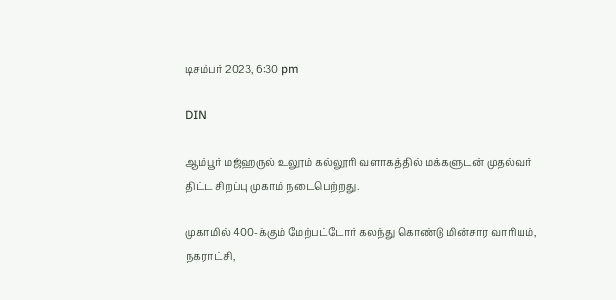டிசம்பர் 2023, 6:30 pm

DIN

ஆம்பூர் மஜ்ஹருல் உலூம் கல்லூரி வளாகத்தில் மக்களுடன் முதல்வர் திட்ட சிறப்பு முகாம் நடைபெற்றது.

முகாமில் 400-க்கும் மேற்பட்டோர் கலந்து கொண்டு மின்சார வாரியம், நகராட்சி,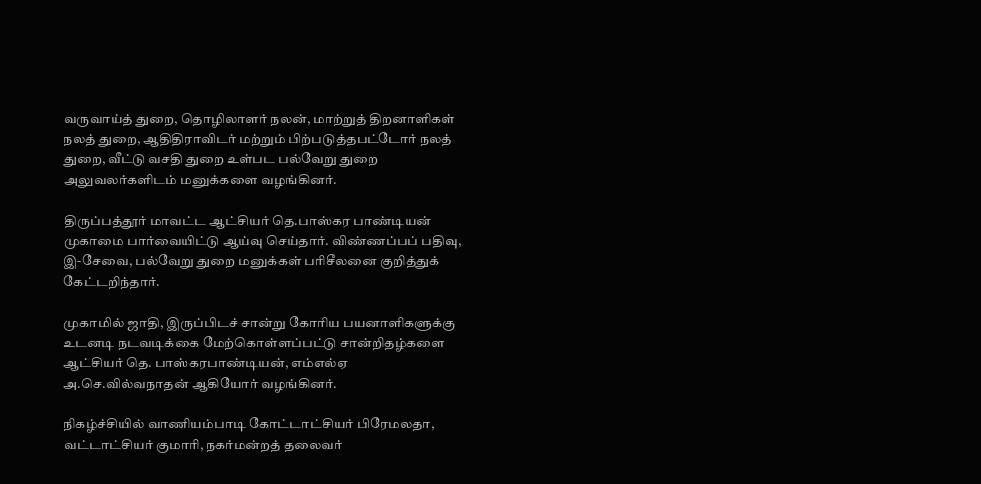வருவாய்த் துறை, தொழிலாளர் நலன், மாற்றுத் திறனாளிகள் நலத் துறை, ஆதிதிராவிடர் மற்றும் பிற்படுத்தபட்டோர் நலத் துறை, வீட்டு வசதி துறை உள்பட பல்வேறு துறை அலுவலர்களிடம் மனுக்களை வழங்கினர்.

திருப்பத்தூர் மாவட்ட ஆட்சியர் தெ.பாஸ்கர பாண்டியன் முகாமை பார்வையிட்டு ஆய்வு செய்தார். விண்ணப்பப் பதிவு, இ-சேவை, பல்வேறு துறை மனுக்கள் பரிசீலனை குறித்துக் கேட்டறிந்தார்.

முகாமில் ஜாதி, இருப்பிடச் சான்று கோரிய பயனாளிகளுக்கு உடனடி நடவடிக்கை மேற்கொள்ளப்பட்டு சான்றிதழ்களை ஆட்சியர் தெ. பாஸ்கரபாண்டியன், எம்எல்ஏ அ.செ.வில்வநாதன் ஆகியோர் வழங்கினர்.

நிகழ்ச்சியில் வாணியம்பாடி கோட்டாட்சியர் பிரேமலதா, வட்டாட்சியர் குமாரி, நகர்மன்றத் தலைவர்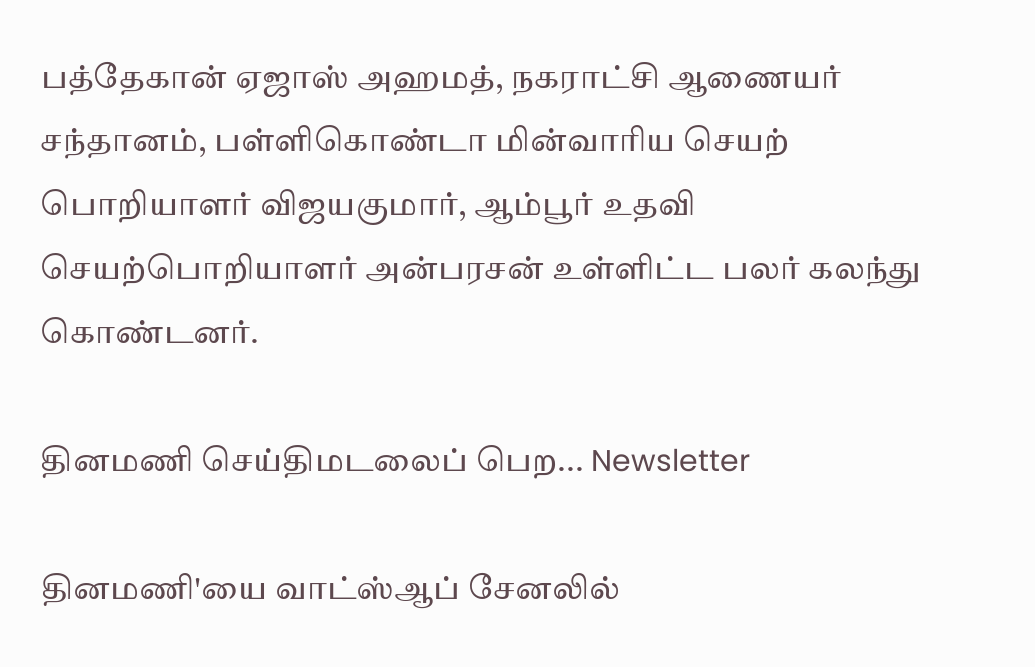பத்தேகான் ஏஜாஸ் அஹமத், நகராட்சி ஆணையர் சந்தானம், பள்ளிகொண்டா மின்வாரிய செயற் பொறியாளர் விஜயகுமார், ஆம்பூர் உதவி செயற்பொறியாளர் அன்பரசன் உள்ளிட்ட பலர் கலந்து கொண்டனர்.

தினமணி செய்திமடலைப் பெற... Newsletter

தினமணி'யை வாட்ஸ்ஆப் சேனலில்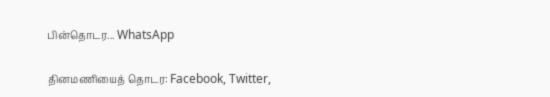பின்தொடர... WhatsApp

தினமணியைத் தொடர: Facebook, Twitter,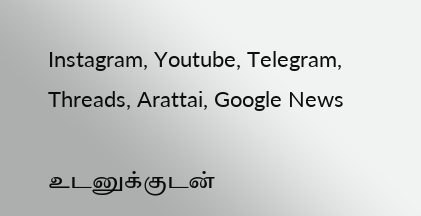Instagram, Youtube, Telegram, Threads, Arattai, Google News

உடனுக்குடன்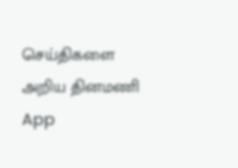செய்திகளை அறிய தினமணி App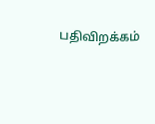பதிவிறக்கம்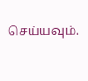செய்யவும்.